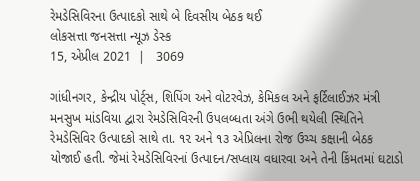રેમડેસિવિરના ઉત્પાદકો સાથે બે દિવસીય બેઠક થઈ
લોકસત્તા જનસત્તા ન્યૂઝ ડેસ્ક
15, એપ્રીલ 2021  |   3069

ગાંધીનગર, કેન્દ્રીય પોર્ટ્‌સ, શિપિંગ અને વોટરવેઝ, કેમિકલ અને ફર્ટિલાઈઝર મંત્રી મનસુખ માંડવિયા દ્વારા રેમડેસિવિરની ઉપલબ્ધતા અંગે ઉભી થયેલી સ્થિતિને રેમડેસિવિર ઉત્પાદકો સાથે તા. ૧૨ અને ૧૩ એપ્રિલના રોજ ઉચ્ચ કક્ષાની બેઠક યોજાઈ હતી. જેમાં રેમડેસિવિરનાં ઉત્પાદન/સપ્લાય વધારવા અને તેની કિંમતમાં ઘટાડો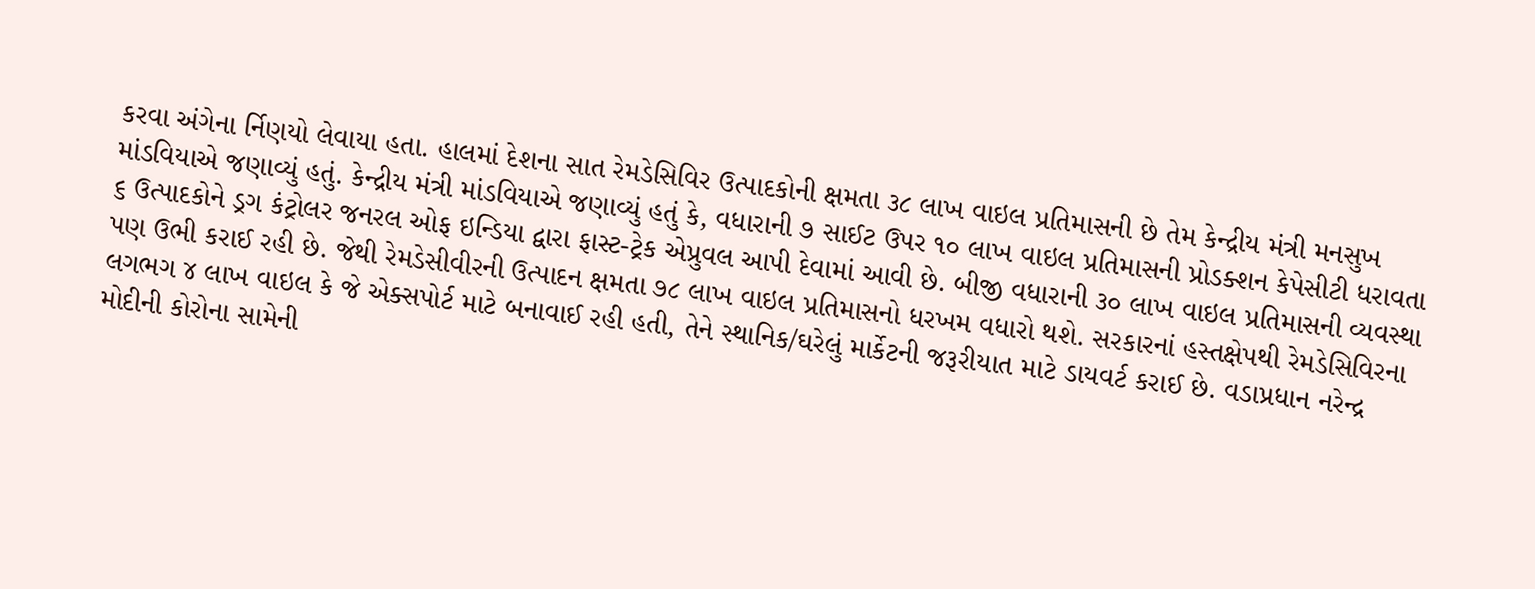કરવા અંગેના ર્નિણયો લેવાયા હતા. હાલમાં દેશના સાત રેમડેસિવિર ઉત્પાદકોની ક્ષમતા ૩૮ લાખ વાઇલ પ્રતિમાસની છે તેમ કેન્દ્રીય મંત્રી મનસુખ માંડવિયાએ જણાવ્યું હતું. કેન્દ્રીય મંત્રી માંડવિયાએ જણાવ્યું હતું કે, વધારાની ૭ સાઈટ ઉપર ૧૦ લાખ વાઇલ પ્રતિમાસની પ્રોડક્શન કેપેસીટી ધરાવતા ૬ ઉત્પાદકોને ડ્રગ કંટ્રોલર જનરલ ઓફ ઇન્ડિયા દ્વારા ફાસ્ટ-ટ્રેક એપ્રુવલ આપી દેવામાં આવી છે. બીજી વધારાની ૩૦ લાખ વાઇલ પ્રતિમાસની વ્યવસ્થા પણ ઉભી કરાઈ રહી છે. જેથી રેમડેસીવીરની ઉત્પાદન ક્ષમતા ૭૮ લાખ વાઇલ પ્રતિમાસનો ધરખમ વધારો થશે. સરકારનાં હસ્તક્ષેપથી રેમડેસિવિરના લગભગ ૪ લાખ વાઇલ કે જે એક્સપોર્ટ માટે બનાવાઈ રહી હતી, તેને સ્થાનિક/ઘરેલું માર્કેટની જરૂરીયાત માટે ડાયવર્ટ કરાઈ છે. વડાપ્રધાન નરેન્દ્ર મોદીની કોરોના સામેની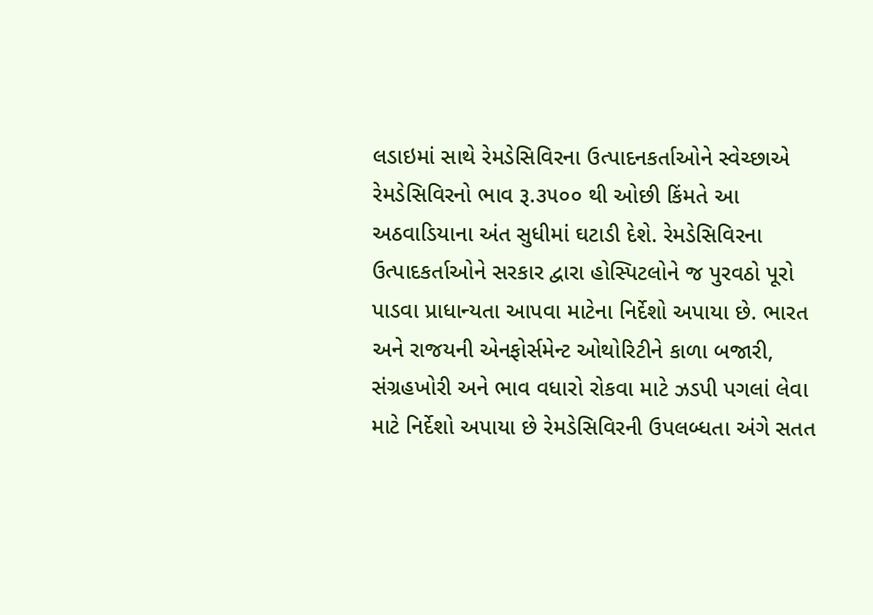લડાઇમાં સાથે રેમડેસિવિરના ઉત્પાદનકર્તાઓને સ્વેચ્છાએ રેમડેસિવિરનો ભાવ રૂ.૩૫૦૦ થી ઓછી કિંમતે આ અઠવાડિયાના અંત સુધીમાં ઘટાડી દેશે. રેમડેસિવિરના ઉત્પાદકર્તાઓને સરકાર દ્વારા હોસ્પિટલોને જ પુરવઠો પૂરો પાડવા પ્રાધાન્યતા આપવા માટેના નિર્દેશો અપાયા છે. ભારત અને રાજયની એનફોર્સમેન્ટ ઓથોરિટીને કાળા બજારી, સંગ્રહખોરી અને ભાવ વધારો રોકવા માટે ઝડપી પગલાં લેવા માટે નિર્દેશો અપાયા છે રેમડેસિવિરની ઉપલબ્ધતા અંગે સતત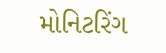મોનિટરિંગ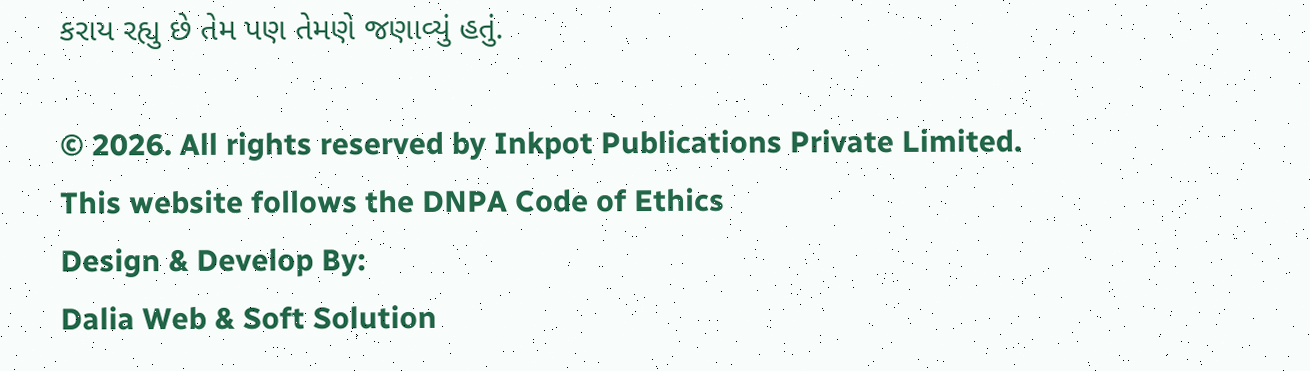કરાય રહ્યુ છે તેમ પણ તેમણે જણાવ્યું હતું.

© 2026. All rights reserved by Inkpot Publications Private Limited.
This website follows the DNPA Code of Ethics
Design & Develop By:
Dalia Web & Soft Solution